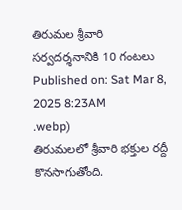తిరుమల శ్రీవారి సర్వదర్శనానికి 10 గంటలు
Published on: Sat Mar 8, 2025 8:23AM
.webp)
తిరుమలలో శ్రీవారి భక్తుల రద్దీ కొనసాగుతోంది.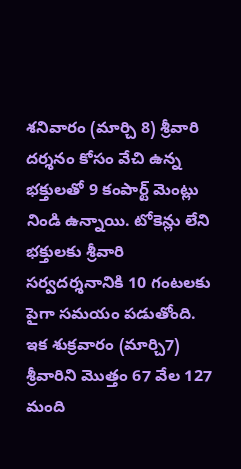శనివారం (మార్చి 8) శ్రీవారి దర్శనం కోసం వేచి ఉన్న భక్తులతో 9 కంపార్ట్ మెంట్లు నిండి ఉన్నాయి. టోకెన్లు లేని భక్తులకు శ్రీవారి సర్వదర్శనానికి 10 గంటలకు పైగా సమయం పడుతోంది.
ఇక శుక్రవారం (మార్చి7) శ్రీవారిని మొత్తం 67 వేల 127 మంది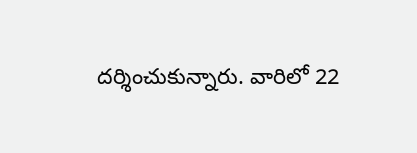దర్శించుకున్నారు. వారిలో 22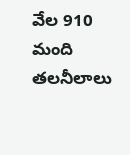వేల 910 మంది తలనీలాలు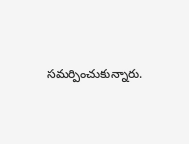సమర్పించుకున్నారు.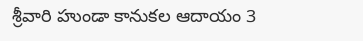శ్రీవారి హుండా కానుకల ఆదాయం 3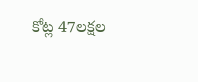కోట్ల 47లక్షల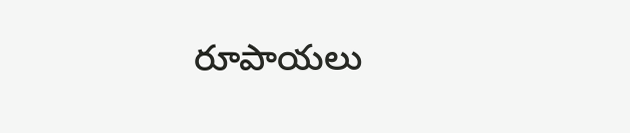రూపాయలు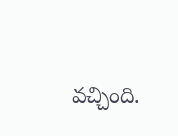వచ్చింది.